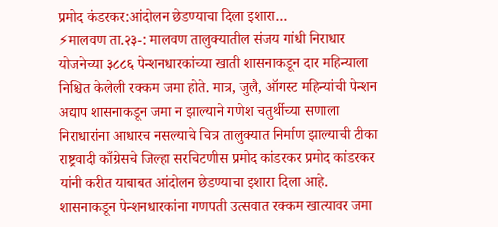प्रमोद कंडरकर:आंदोलन छेडण्याचा दिला इशारा…
⚡मालवण ता.२३-: मालवण तालुक्यातील संजय गांधी निराधार योजनेच्या ३८८६ पेन्शनधारकांच्या खाती शासनाकडून दार महिन्याला निश्चित केलेली रक्कम जमा होते. मात्र, जुलै, ऑगस्ट महिन्यांची पेन्शन अद्याप शासनाकडून जमा न झाल्याने गणेश चतुर्थीच्या सणाला निराधारांना आधारच नसल्याचे चित्र तालुक्यात निर्माण झाल्याची टीका राष्ट्रवादी काँग्रेसचे जिल्हा सरचिटणीस प्रमोद कांडरकर प्रमोद कांडरकर यांनी करीत याबाबत आंदोलन छेडण्याचा इशारा दिला आहे.
शासनाकडून पेन्शनधारकांना गणपती उत्सवात रक्कम खात्यावर जमा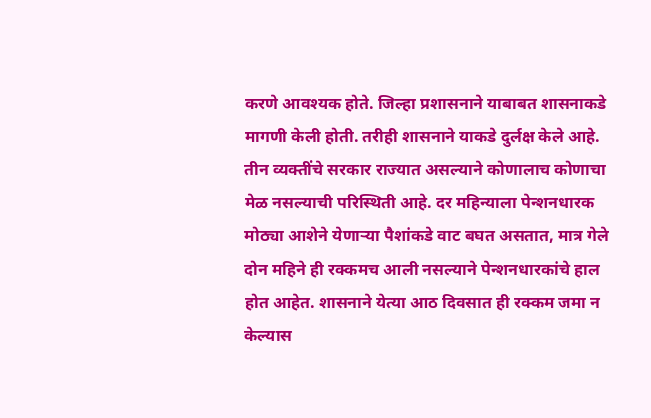करणे आवश्यक होते. जिल्हा प्रशासनाने याबाबत शासनाकडे मागणी केली होती. तरीही शासनाने याकडे दुर्लक्ष केले आहे. तीन व्यक्तींचे सरकार राज्यात असल्याने कोणालाच कोणाचा मेळ नसल्याची परिस्थिती आहे. दर महिन्याला पेन्शनधारक मोठ्या आशेने येणाऱ्या पैशांकडे वाट बघत असतात, मात्र गेले दोन महिने ही रक्कमच आली नसल्याने पेन्शनधारकांचे हाल होत आहेत. शासनाने येत्या आठ दिवसात ही रक्कम जमा न केल्यास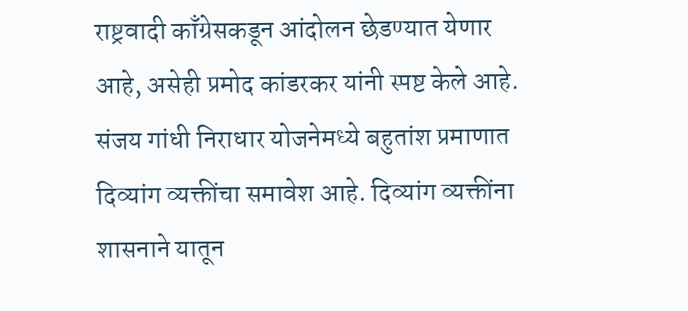राष्ट्रवादी काँग्रेसकडून आंदोलन छेडण्यात येणार आहे, असेही प्रमोद कांडरकर यांनी स्पष्ट केले आहे.
संजय गांधी निराधार योजनेमध्ये बहुतांश प्रमाणात दिव्यांग व्यक्तींचा समावेश आहे. दिव्यांग व्यक्तींना शासनाने यातून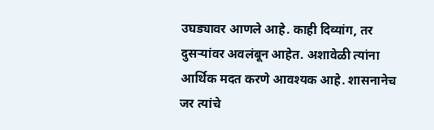उघड्यावर आणले आहे. काही दिव्यांग, तर दुसऱ्यांवर अवलंबून आहेत. अशावेळी त्यांना आर्थिक मदत करणे आवश्यक आहे. शासनानेच जर त्यांचे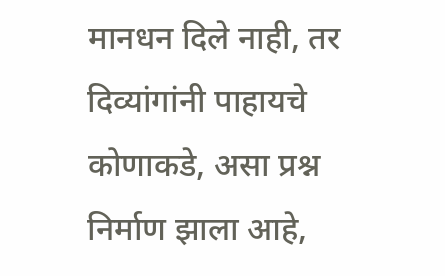मानधन दिले नाही, तर दिव्यांगांनी पाहायचे कोणाकडे, असा प्रश्न निर्माण झाला आहे,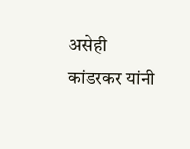असेही कांडरकर यांनी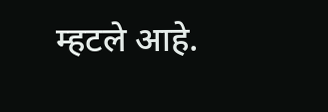म्हटले आहे.